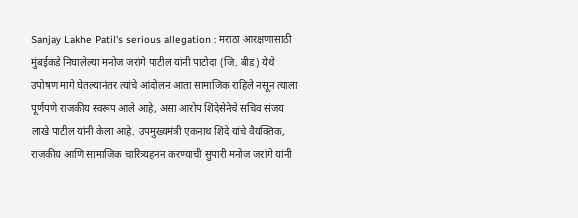Sanjay Lakhe Patil’s serious allegation : मराठा आरक्षणासाठी मुंबईकडे निघालेल्या मनोज जरांगे पाटील यांनी पाटोदा (जि. बीड) येथे उपोषण मागे घेतल्यानंतर त्यांचे आंदोलन आता सामाजिक राहिले नसून त्याला पूर्णपणे राजकीय स्वरूप आले आहे, असा आरोप शिंदेसेनेचे सचिव संजय लाखे पाटील यांनी केला आहे. उपमुख्यमंत्री एकनाथ शिंदे यांचे वैयक्तिक, राजकीय आणि सामाजिक चारित्र्यहनन करण्याची सुपारी मनोज जरांगे यांनी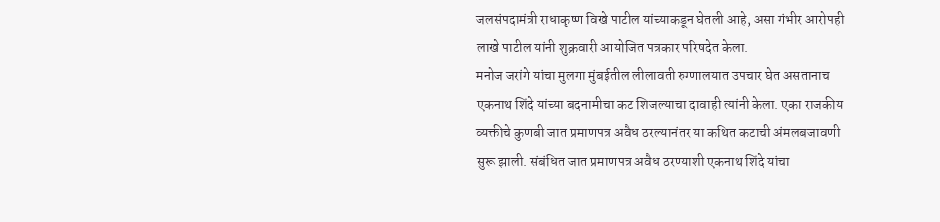जलसंपदामंत्री राधाकृष्ण विखे पाटील यांच्याकडून घेतली आहे, असा गंभीर आरोपही लाखे पाटील यांनी शुक्रवारी आयोजित पत्रकार परिषदेत केला.
मनोज जरांगे यांचा मुलगा मुंबईतील लीलावती रुग्णालयात उपचार घेत असतानाच एकनाथ शिंदे यांच्या बदनामीचा कट शिजल्याचा दावाही त्यांनी केला. एका राजकीय व्यक्तीचे कुणबी जात प्रमाणपत्र अवैध ठरल्यानंतर या कथित कटाची अंमलबजावणी सुरू झाली. संबंधित जात प्रमाणपत्र अवैध ठरण्याशी एकनाथ शिंदे यांचा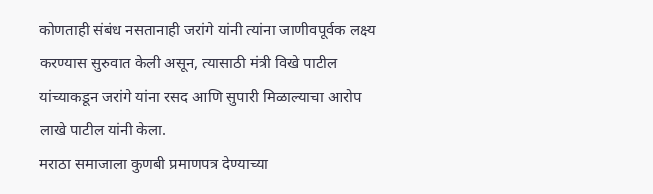कोणताही संबंध नसतानाही जरांगे यांनी त्यांना जाणीवपूर्वक लक्ष्य करण्यास सुरुवात केली असून, त्यासाठी मंत्री विखे पाटील यांच्याकडून जरांगे यांना रसद आणि सुपारी मिळाल्याचा आरोप लाखे पाटील यांनी केला.
मराठा समाजाला कुणबी प्रमाणपत्र देण्याच्या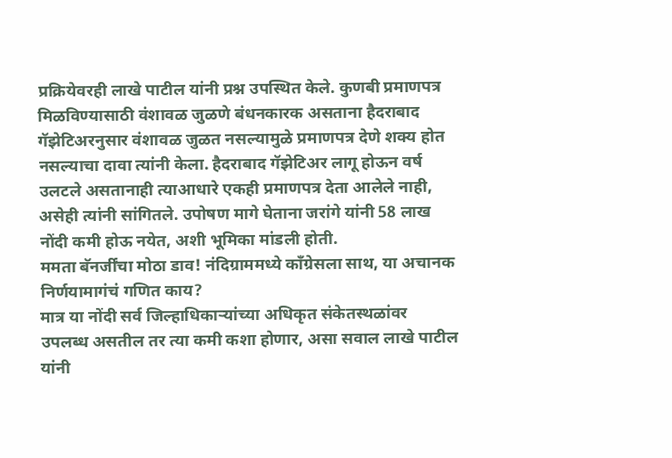प्रक्रियेवरही लाखे पाटील यांनी प्रश्न उपस्थित केले. कुणबी प्रमाणपत्र मिळविण्यासाठी वंशावळ जुळणे बंधनकारक असताना हैदराबाद गॅझेटिअरनुसार वंशावळ जुळत नसल्यामुळे प्रमाणपत्र देणे शक्य होत नसल्याचा दावा त्यांनी केला. हैदराबाद गॅझेटिअर लागू होऊन वर्ष उलटले असतानाही त्याआधारे एकही प्रमाणपत्र देता आलेले नाही, असेही त्यांनी सांगितले. उपोषण मागे घेताना जरांगे यांनी 58 लाख नोंदी कमी होऊ नयेत, अशी भूमिका मांडली होती.
ममता बॅनर्जींचा मोठा डाव! नंदिग्राममध्ये काँग्रेसला साथ, या अचानक निर्णयामागंचं गणित काय?
मात्र या नोंदी सर्व जिल्हाधिकाऱ्यांच्या अधिकृत संकेतस्थळांवर उपलब्ध असतील तर त्या कमी कशा होणार, असा सवाल लाखे पाटील यांनी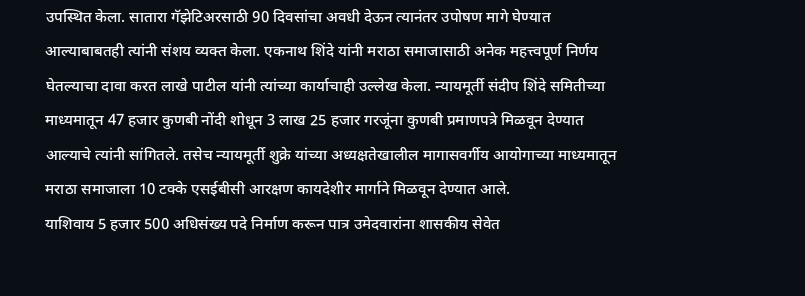उपस्थित केला. सातारा गॅझेटिअरसाठी 90 दिवसांचा अवधी देऊन त्यानंतर उपोषण मागे घेण्यात आल्याबाबतही त्यांनी संशय व्यक्त केला. एकनाथ शिंदे यांनी मराठा समाजासाठी अनेक महत्त्वपूर्ण निर्णय घेतल्याचा दावा करत लाखे पाटील यांनी त्यांच्या कार्याचाही उल्लेख केला. न्यायमूर्ती संदीप शिंदे समितीच्या माध्यमातून 47 हजार कुणबी नोंदी शोधून 3 लाख 25 हजार गरजूंना कुणबी प्रमाणपत्रे मिळवून देण्यात आल्याचे त्यांनी सांगितले. तसेच न्यायमूर्ती शुक्रे यांच्या अध्यक्षतेखालील मागासवर्गीय आयोगाच्या माध्यमातून मराठा समाजाला 10 टक्के एसईबीसी आरक्षण कायदेशीर मार्गाने मिळवून देण्यात आले.
याशिवाय 5 हजार 500 अधिसंख्य पदे निर्माण करून पात्र उमेदवारांना शासकीय सेवेत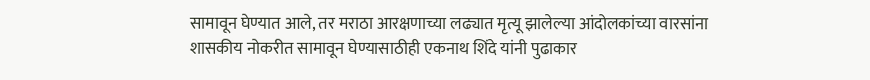सामावून घेण्यात आले, तर मराठा आरक्षणाच्या लढ्यात मृत्यू झालेल्या आंदोलकांच्या वारसांना शासकीय नोकरीत सामावून घेण्यासाठीही एकनाथ शिंदे यांनी पुढाकार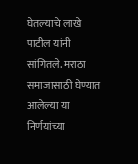घेतल्याचे लाखे पाटील यांनी सांगितले. मराठा समाजासाठी घेण्यात आलेल्या या निर्णयांच्या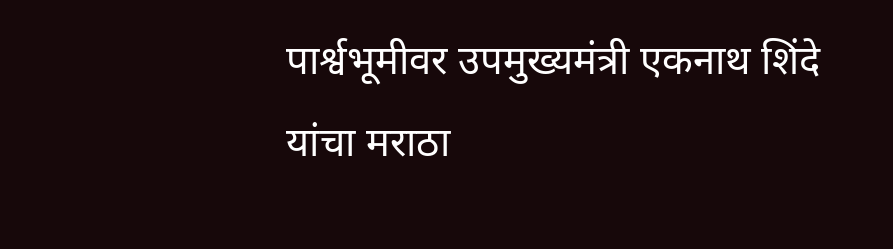पार्श्वभूमीवर उपमुख्यमंत्री एकनाथ शिंदे यांचा मराठा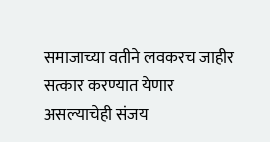समाजाच्या वतीने लवकरच जाहीर सत्कार करण्यात येणार असल्याचेही संजय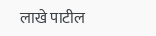लाखे पाटील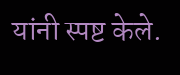यांनी स्पष्ट केले.